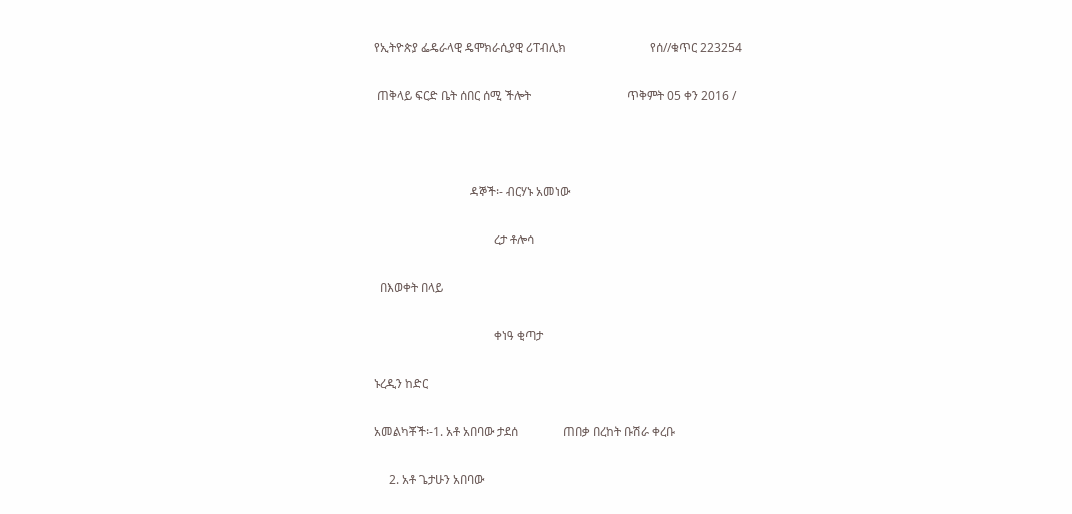የኢትዮጵያ ፌዴራላዊ ዴሞክራሲያዊ ሪፐብሊክ                            የሰ//ቁጥር 223254

 ጠቅላይ ፍርድ ቤት ሰበር ሰሚ ችሎት                                ጥቅምት 05 ቀን 2016 /



                                ዳኞች፡- ብርሃኑ አመነው

                                        ረታ ቶሎሳ

  በእወቀት በላይ

                                        ቀነዓ ቂጣታ

ኑረዲን ከድር

አመልካቾች፡-1. አቶ አበባው ታደሰ               ጠበቃ በረከት ቡሽራ ቀረቡ

     2. አቶ ጌታሁን አበባው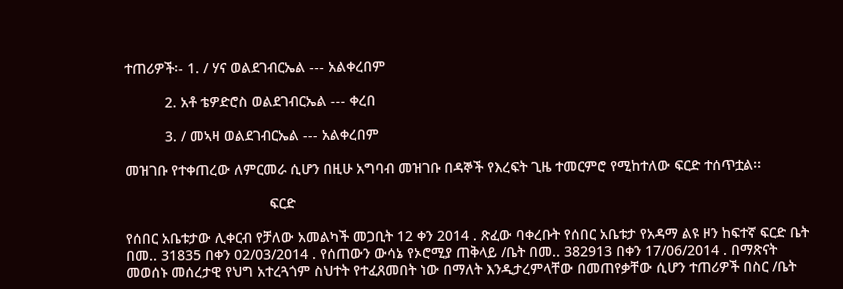ተጠሪዎች፡- 1. / ሃና ወልደገብርኤል --- አልቀረበም

          2. አቶ ቴዎድሮስ ወልደገብርኤል --- ቀረበ

          3. / መኣዛ ወልደገብርኤል --- አልቀረበም

መዝገቡ የተቀጠረው ለምርመራ ሲሆን በዚሁ አግባብ መዝገቡ በዳኞች የእረፍት ጊዜ ተመርምሮ የሚከተለው ፍርድ ተሰጥቷል፡፡

                                    ፍርድ

የሰበር አቤቱታው ሊቀርብ የቻለው አመልካች መጋቢት 12 ቀን 2014 . ጽፈው ባቀረቡት የሰበር አቤቱታ የአዳማ ልዩ ዞን ከፍተኛ ፍርድ ቤት በመ.. 31835 በቀን 02/03/2014 . የሰጠውን ውሳኔ የኦሮሚያ ጠቅላይ /ቤት በመ.. 382913 በቀን 17/06/2014 . በማጽናት መወሰኑ መሰረታዊ የህግ አተረጓጎም ስህተት የተፈጸመበት ነው በማለት እንዲታረምላቸው በመጠየቃቸው ሲሆን ተጠሪዎች በስር /ቤት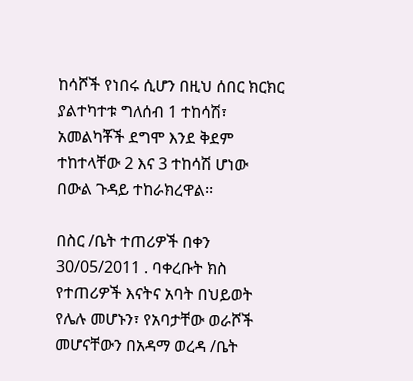ከሳሾች የነበሩ ሲሆን በዚህ ሰበር ክርክር ያልተካተቱ ግለሰብ 1 ተከሳሽ፣ አመልካቾች ደግሞ እንደ ቅደም ተከተላቸው 2 እና 3 ተከሳሽ ሆነው በውል ጉዳይ ተከራክረዋል፡፡

በስር /ቤት ተጠሪዎች በቀን 30/05/2011 . ባቀረቡት ክስ የተጠሪዎች እናትና አባት በህይወት  የሌሉ መሆኑን፣ የአባታቸው ወራሾች መሆናቸውን በአዳማ ወረዳ /ቤት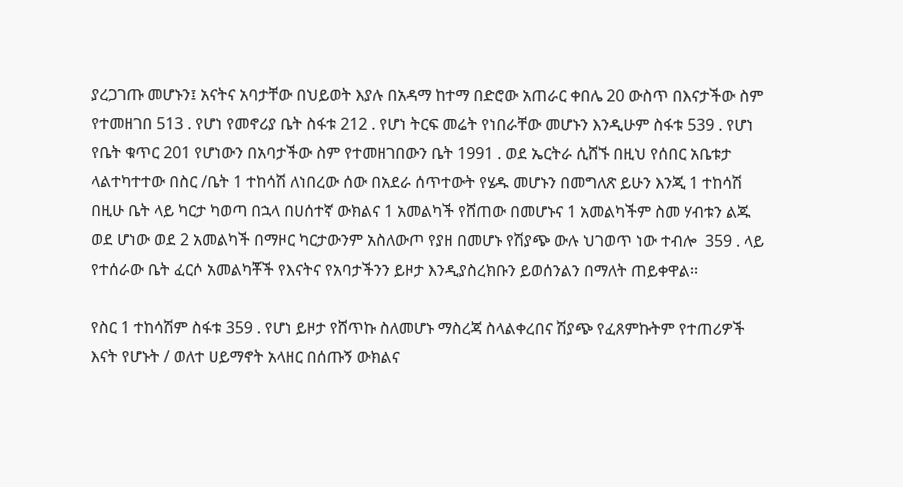ያረጋገጡ መሆኑን፤ አናትና አባታቸው በህይወት እያሉ በአዳማ ከተማ በድሮው አጠራር ቀበሌ 20 ውስጥ በእናታችው ስም የተመዘገበ 513 . የሆነ የመኖሪያ ቤት ስፋቱ 212 . የሆነ ትርፍ መሬት የነበራቸው መሆኑን እንዲሁም ስፋቱ 539 . የሆነ የቤት ቁጥር 201 የሆነውን በአባታችው ስም የተመዘገበውን ቤት 1991 . ወደ ኤርትራ ሲሸኙ በዚህ የሰበር አቤቱታ ላልተካተተው በስር /ቤት 1 ተከሳሽ ለነበረው ሰው በአደራ ሰጥተውት የሄዱ መሆኑን በመግለጽ ይሁን እንጂ 1 ተከሳሽ በዚሁ ቤት ላይ ካርታ ካወጣ በኋላ በሀሰተኛ ውክልና 1 አመልካች የሸጠው በመሆኑና 1 አመልካችም ስመ ሃብቱን ልጁ ወደ ሆነው ወደ 2 አመልካች በማዞር ካርታውንም አስለውጦ የያዘ በመሆኑ የሽያጭ ውሉ ህገወጥ ነው ተብሎ  359 . ላይ የተሰራው ቤት ፈርሶ አመልካቾች የእናትና የአባታችንን ይዞታ እንዲያስረክቡን ይወሰንልን በማለት ጠይቀዋል፡፡

የስር 1 ተከሳሽም ስፋቱ 359 . የሆነ ይዞታ የሸጥኩ ስለመሆኑ ማስረጃ ስላልቀረበና ሽያጭ የፈጸምኩትም የተጠሪዎች እናት የሆኑት / ወለተ ሀይማኖት አላዘር በሰጡኝ ውክልና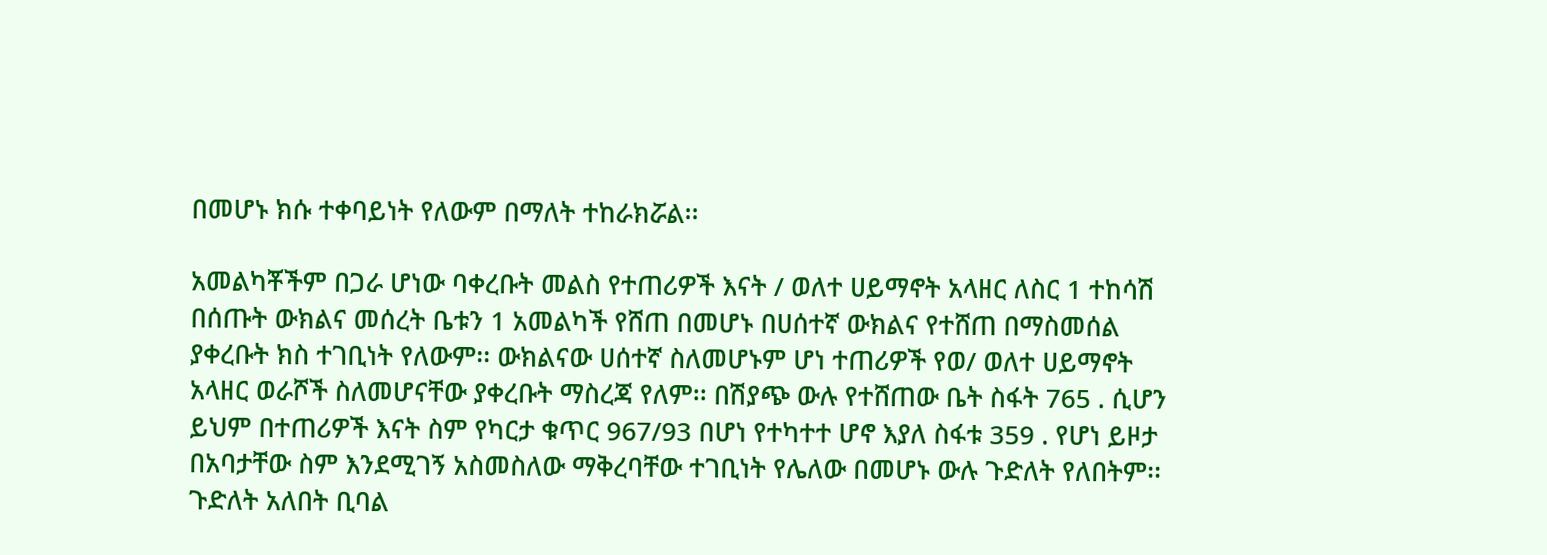በመሆኑ ክሱ ተቀባይነት የለውም በማለት ተከራክሯል፡፡

አመልካቾችም በጋራ ሆነው ባቀረቡት መልስ የተጠሪዎች እናት / ወለተ ሀይማኖት አላዘር ለስር 1 ተከሳሽ በሰጡት ውክልና መሰረት ቤቱን 1 አመልካች የሸጠ በመሆኑ በሀሰተኛ ውክልና የተሸጠ በማስመሰል ያቀረቡት ክስ ተገቢነት የለውም፡፡ ውክልናው ሀሰተኛ ስለመሆኑም ሆነ ተጠሪዎች የወ/ ወለተ ሀይማኖት አላዘር ወራሾች ስለመሆናቸው ያቀረቡት ማስረጃ የለም፡፡ በሽያጭ ውሉ የተሸጠው ቤት ስፋት 765 . ሲሆን ይህም በተጠሪዎች እናት ስም የካርታ ቁጥር 967/93 በሆነ የተካተተ ሆኖ እያለ ስፋቱ 359 . የሆነ ይዞታ በአባታቸው ስም እንደሚገኝ አስመስለው ማቅረባቸው ተገቢነት የሌለው በመሆኑ ውሉ ጉድለት የለበትም፡፡ ጉድለት አለበት ቢባል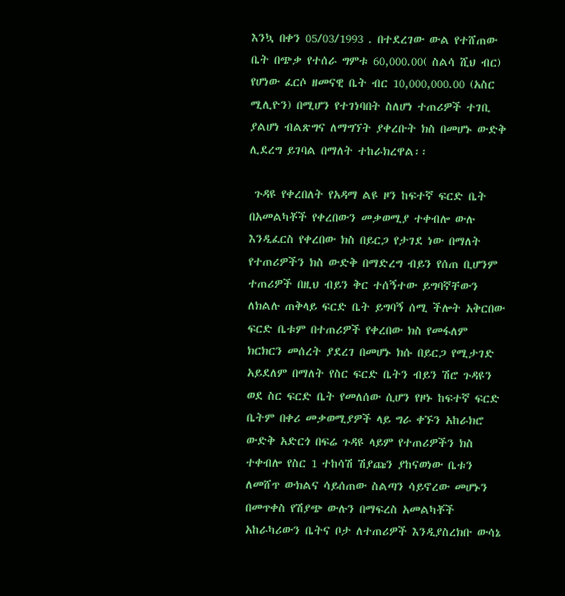እንኳ በቀን 05/03/1993 . በተደረገው ውል የተሸጠው ቤት በጭቃ የተሰራ ግምቱ 60,000.00( ስልሳ ሺህ ብር) የሆነው ፈርሶ ዘመናዊ ቤት ብር 10,000,000.00 (አስር ሚሊዮን) በሚሆን የተገነባበት ስለሆነ ተጠሪዎች ተገቢ ያልሆነ ብልጽግና ለማግኘት ያቀረቡት ክስ በመሆኑ ውድቅ ሊደረግ ይገባል በማለት ተከራክረዋል፡፡

 ጉዳዩ የቀረበለት የአዳማ ልዩ ዞን ከፍተኛ ፍርድ ቤት በአመልካቾች የቀረበውን መቃወሚያ ተቀብሎ ውሉ እንዲፈርስ የቀረበው ክስ በይርጋ የታገደ ነው በማለት የተጠሪዎችን ክስ ውድቅ በማድረግ ብይን የሰጠ ቢሆንም ተጠሪዎች በዚህ ብይን ቅር ተሰኝተው ይግባኛቸውን ለክልሉ ጠቅላይ ፍርድ ቤት ይግባኝ ሰሚ ችሎት አቅርበው ፍርድ ቤቱም በተጠሪዎች የቀረበው ክስ የመፋለም ክርክርን መሰረት ያደረገ በመሆኑ ክሱ በይርጋ የሚታገድ አይደለም በማለት የስር ፍርድ ቤትን ብይን ሽሮ ጉዳዩን ወደ ስር ፍርድ ቤት የመለሰው ሲሆን የዞኑ ከፍተኛ ፍርድ ቤትም በቀሪ መቃወሚያዎች ላይ ግራ ቀኙን አከራክሮ ውድቅ አድርጎ በፍሬ ጉዳዩ ላይም የተጠሪዎችን ክስ ተቀብሎ የስር 1 ተከሳሽ ሽያጩን ያከናወነው ቤቱን ለመሸጥ ውክልና ሳይሰጠው ስልጣን ሳይኖረው መሆኑን በመጥቀስ የሽያጭ ውሉን በማፍረስ አመልካቾች አከራካሪውን ቤትና ቦታ ለተጠሪዎች እንዲያስረክቡ ውሳኔ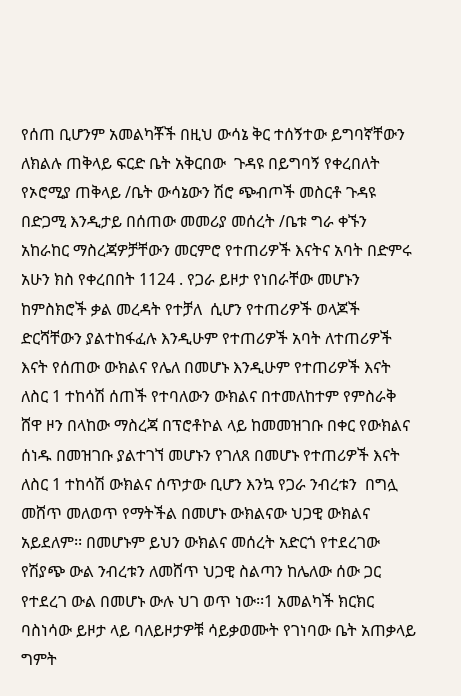የሰጠ ቢሆንም አመልካቾች በዚህ ውሳኔ ቅር ተሰኝተው ይግባኛቸውን ለክልሉ ጠቅላይ ፍርድ ቤት አቅርበው  ጉዳዩ በይግባኝ የቀረበለት የኦሮሚያ ጠቅላይ /ቤት ውሳኔውን ሽሮ ጭብጦች መስርቶ ጉዳዩ በድጋሚ እንዲታይ በሰጠው መመሪያ መሰረት /ቤቱ ግራ ቀኙን አከራከር ማስረጃዎቻቸውን መርምሮ የተጠሪዎች እናትና አባት በድምሩ አሁን ክስ የቀረበበት 1124 . የጋራ ይዞታ የነበራቸው መሆኑን ከምስክሮች ቃል መረዳት የተቻለ  ሲሆን የተጠሪዎች ወላጆች ድርሻቸውን ያልተከፋፈሉ እንዲሁም የተጠሪዎች አባት ለተጠሪዎች እናት የሰጠው ውክልና የሌለ በመሆኑ እንዲሁም የተጠሪዎች እናት ለስር 1 ተከሳሽ ሰጠች የተባለውን ውክልና በተመለከተም የምስራቅ ሸዋ ዞን በላከው ማስረጃ በፕሮቶኮል ላይ ከመመዝገቡ በቀር የውክልና ሰነዱ በመዝገቡ ያልተገኘ መሆኑን የገለጸ በመሆኑ የተጠሪዎች እናት ለስር 1 ተከሳሽ ውክልና ሰጥታው ቢሆን እንኳ የጋራ ንብረቱን  በግሏ መሸጥ መለወጥ የማትችል በመሆኑ ውክልናው ህጋዊ ውክልና አይደለም፡፡ በመሆኑም ይህን ውክልና መሰረት አድርጎ የተደረገው የሽያጭ ውል ንብረቱን ለመሸጥ ህጋዊ ስልጣን ከሌለው ሰው ጋር የተደረገ ውል በመሆኑ ውሉ ህገ ወጥ ነው፡፡1 አመልካች ክርክር ባስነሳው ይዞታ ላይ ባለይዞታዎቹ ሳይቃወሙት የገነባው ቤት አጠቃላይ ግምት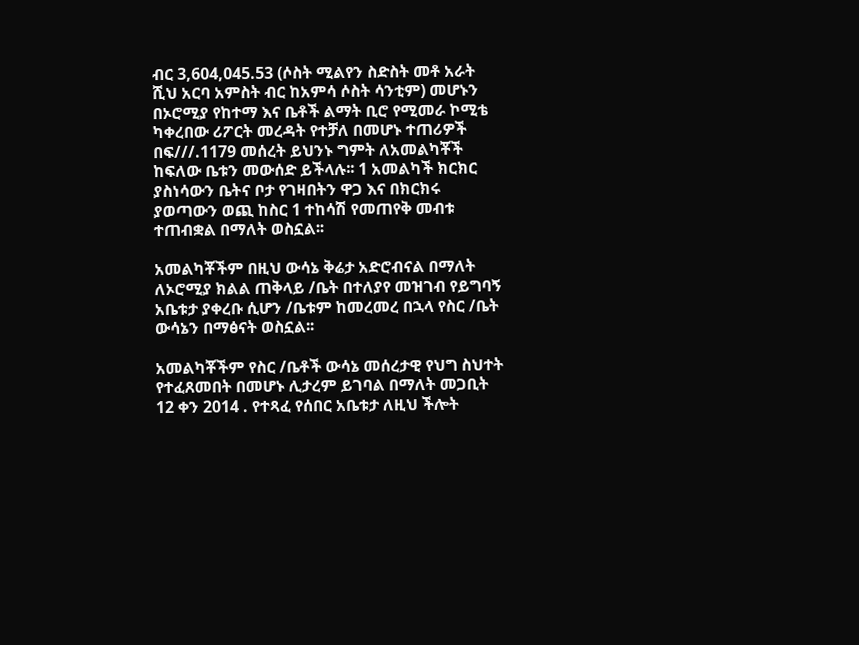ብር 3,604,045.53 (ሶስት ሚልየን ስድስት መቶ አራት ሺህ አርባ አምስት ብር ከአምሳ ሶስት ሳንቲም) መሆኑን በኦሮሚያ የከተማ እና ቤቶች ልማት ቢሮ የሚመራ ኮሚቴ ካቀረበው ሪፖርት መረዳት የተቻለ በመሆኑ ተጠሪዎች በፍ///.1179 መሰረት ይህንኑ ግምት ለአመልካቾች ከፍለው ቤቱን መውሰድ ይችላሉ፡፡ 1 አመልካች ክርክር ያስነሳውን ቤትና ቦታ የገዛበትን ዋጋ እና በክርክሩ ያወጣውን ወጪ ከስር 1 ተከሳሽ የመጠየቅ መብቱ ተጠብቋል በማለት ወስኗል፡፡

አመልካቾችም በዚህ ውሳኔ ቅሬታ አድሮብናል በማለት ለኦሮሚያ ክልል ጠቅላይ /ቤት በተለያየ መዝገብ የይግባኝ አቤቱታ ያቀረቡ ሲሆን /ቤቱም ከመረመረ በኋላ የስር /ቤት ውሳኔን በማፅናት ወስኗል፡፡

አመልካቾችም የስር /ቤቶች ውሳኔ መሰረታዊ የህግ ስህተት የተፈጸመበት በመሆኑ ሊታረም ይገባል በማለት መጋቢት 12 ቀን 2014 . የተጻፈ የሰበር አቤቱታ ለዚህ ችሎት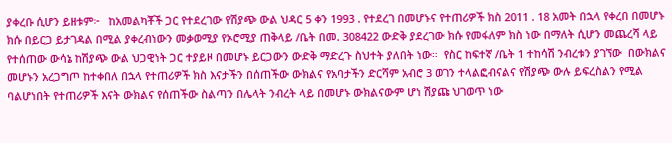ያቀረቡ ሲሆን ይዘቱም፦   ከአመልካቾች ጋር የተደረገው የሽያጭ ውል ህዳር 5 ቀን 1993 . የተደረገ በመሆኑና የተጠሪዎች ክስ 2011 . 18 አመት በኋላ የቀረበ በመሆኑ ክሱ በይርጋ ይታገዳል በሚል ያቀረብነውን መቃወሚያ የኦሮሚያ ጠቅላይ /ቤት በመ. 308422 ውድቅ ያደረገው ክሱ የመፋለም ክስ ነው በማለት ሲሆን መጨረሻ ላይ የተሰጠው ውሳኔ ከሽያጭ ውል ህጋዊነት ጋር ተያይዞ በመሆኑ ይርጋውን ውድቅ ማድረጉ ስህተት ያለበት ነው፡፡  የስር ከፍተኛ /ቤት 1 ተከሳሽ ንብረቱን ያገኘው  በውክልና መሆኑን አረጋግጦ ከተቀበለ በኋላ የተጠሪዎች ክስ እናታችን በሰጠችው ውክልና የአባታችን ድርሻም አብሮ 3 ወገን ተላልፎብናልና የሽያጭ ውሉ ይፍረስልን የሚል ባልሆነበት የተጠሪዎች እናት ውክልና የሰጠችው ስልጣን በሌላት ንብረት ላይ በመሆኑ ውክልናውም ሆነ ሽያጩ ህገወጥ ነው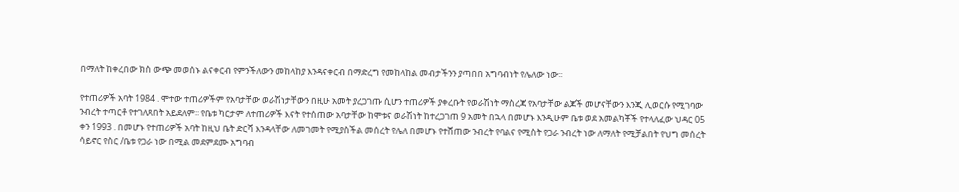በማለት ከቀረበው ክስ ውጭ መወሰኑ ልናቀርብ የምንችለውን መከላከያ እንዳናቀርብ በማድረግ የመከላከል መብታችንን ያጣበበ አግባብነት የሌለው ነው፡፡

የተጠሪዎች አባት 1984 . ሞተው ተጠሪዎችም የአባታቸው ወራሽነታቸውን በዚሁ አመት ያረጋገጡ ሲሆን ተጠሪዎች ያቀረቡት የወራሽነት ማስረጃ የአባታቸው ልጆች መሆናቸውን እንጂ ሊወርሱ የሚገባው ንብረት ተጣርቶ የተገለጸበት አይደለም፡፡ የቤቱ ካርታም ለተጠሪዎች እናት የተሰጠው አባታቸው ከሞቱና ወራሽነት ከተረጋገጠ 9 አመት በኋላ በመሆኑ እንዲሁም ቤቱ ወደ አመልካቾች የተላለፈው ህዳር 05 ቀን 1993 . በመሆኑ የተጠሪዎች አባት ከዚህ ቤት ድርሻ እንዳላቸው ለመገመት የሚያስችል መሰረት የሌለ በመሆኑ የተሸጠው ንብረት የባልና የሚስት የጋራ ንብረት ነው ለማለት የሚቻልበት የህግ መሰረት ሳይኖር የስር /ቤቱ የጋራ ነው በሚል መደምደሙ አግባብ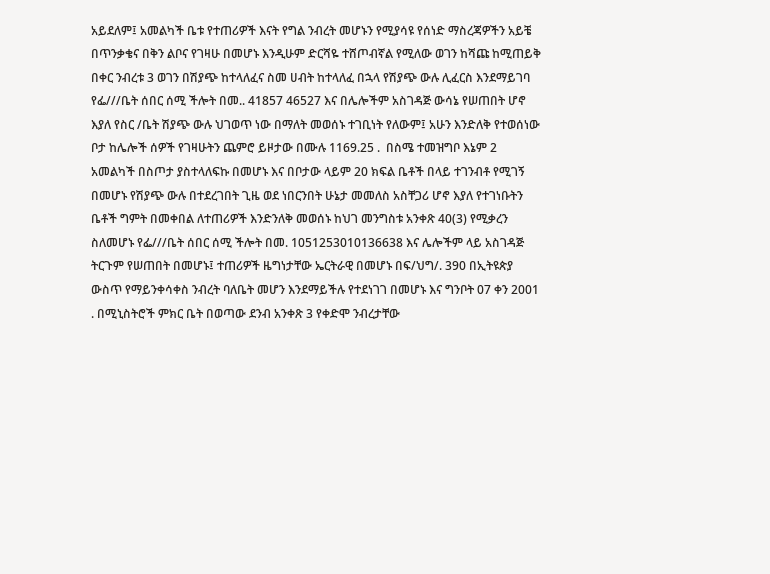አይደለም፤ አመልካች ቤቱ የተጠሪዎች እናት የግል ንብረት መሆኑን የሚያሳዩ የሰነድ ማስረጃዎችን አይቼ በጥንቃቄና በቅን ልቦና የገዛሁ በመሆኑ እንዲሁም ድርሻዬ ተሸጦብኛል የሚለው ወገን ከሻጩ ከሚጠይቅ በቀር ንብረቱ 3 ወገን በሽያጭ ከተላለፈና ስመ ሀብት ከተላለፈ በኋላ የሽያጭ ውሉ ሊፈርስ እንደማይገባ የፌ///ቤት ሰበር ሰሚ ችሎት በመ.. 41857 46527 እና በሌሎችም አስገዳጅ ውሳኔ የሠጠበት ሆኖ እያለ የስር /ቤት ሽያጭ ውሉ ህገወጥ ነው በማለት መወሰኑ ተገቢነት የለውም፤ አሁን እንድለቅ የተወሰነው ቦታ ከሌሎች ሰዎች የገዛሁትን ጨምሮ ይዞታው በሙሉ 1169.25 .  በስሜ ተመዝግቦ እኔም 2 አመልካች በስጦታ ያስተላለፍኩ በመሆኑ እና በቦታው ላይም 20 ክፍል ቤቶች በላይ ተገንብቶ የሚገኝ በመሆኑ የሽያጭ ውሉ በተደረገበት ጊዜ ወደ ነበርንበት ሁኔታ መመለስ አስቸጋሪ ሆኖ እያለ የተገነቡትን ቤቶች ግምት በመቀበል ለተጠሪዎች እንድንለቅ መወሰኑ ከህገ መንግስቱ አንቀጽ 40(3) የሚቃረን ስለመሆኑ የፌ///ቤት ሰበር ሰሚ ችሎት በመ. 1051253010136638 እና ሌሎችም ላይ አስገዳጅ ትርጉም የሠጠበት በመሆኑ፤ ተጠሪዎች ዜግነታቸው ኤርትራዊ በመሆኑ በፍ/ህግ/. 390 በኢትዩጵያ ውስጥ የማይንቀሳቀስ ንብረት ባለቤት መሆን እንደማይችሉ የተደነገገ በመሆኑ እና ግንቦት 07 ቀን 2001 . በሚኒስትሮች ምክር ቤት በወጣው ደንብ አንቀጽ 3 የቀድሞ ንብረታቸው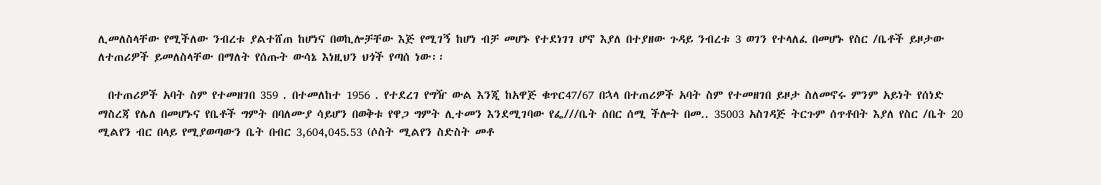ሊመለስላቸው የሚችለው ንብረቱ ያልተሸጠ ከሆነና በወኪሎቻቸው እጅ የሚገኝ ከሆነ ብቻ መሆኑ የተደነገገ ሆኖ እያለ በተያዘው ጉዳይ ንብረቱ 3 ወገን የተላለፈ በመሆኑ የስር /ቤቶች ይዞታው ለተጠሪዎች ይመለስላቸው በማለት የሰጡት ውሳኔ እነዚህን ህጎች የጣሰ ነው፡፡

  በተጠሪዎች አባት ስም የተመዘገበ 359 . በተመለከተ 1956 . የተደረገ የግዥ ውል እንጂ ከአዋጅ ቁጥር47/67 በኋላ በተጠሪዎች አባት ስም የተመዘገበ ይዞታ ስለመኖሩ ምንም አይነት የሰነድ ማስረጃ የሌለ በመሆኑና የቤቶች ግምት በባለሙያ ሳይሆን በወቅቱ የዋጋ ግምት ሊተመን እንደሚገባው የፌ///ቤት ሰበር ሰሚ ችሎት በመ.. 35003 አስገዳጅ ትርጉም ሰጥቶበት እያለ የስር /ቤት 20 ሚልየን ብር በላይ የሚያወጣውን ቤት በብር 3,604,045.53 (ሶስት ሚልየን ስድስት መቶ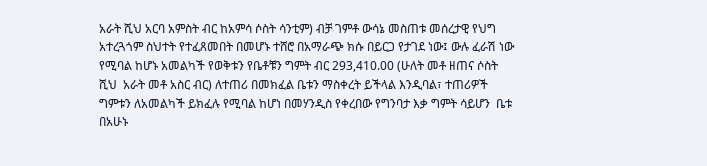አራት ሺህ አርባ አምስት ብር ከአምሳ ሶስት ሳንቲም) ብቻ ገምቶ ውሳኔ መስጠቱ መሰረታዊ የህግ አተረጓጎም ስህተት የተፈጸመበት በመሆኑ ተሸሮ በአማራጭ ክሱ በይርጋ የታገደ ነው፤ ውሉ ፈራሽ ነው የሚባል ከሆኑ አመልካች የወቅቱን የቤቶቹን ግምት ብር 293,410.00 (ሁለት መቶ ዘጠና ሶስት ሺህ  አራት መቶ አስር ብር) ለተጠሪ በመክፈል ቤቱን ማስቀረት ይችላል እንዲባል፣ ተጠሪዎች ግምቱን ለአመልካች ይክፈሉ የሚባል ከሆነ በመሃንዲስ የቀረበው የግንባታ እቃ ግምት ሳይሆን  ቤቱ በአሁኑ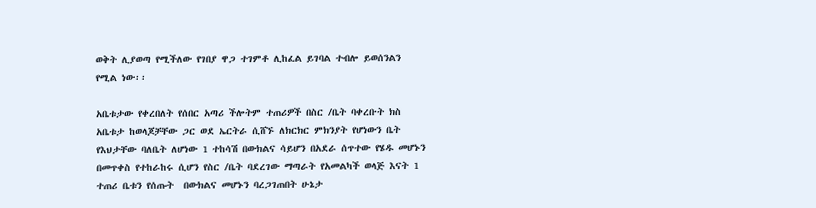ወቅት ሊያወጣ የሚችለው የገበያ ዋጋ ተገምቶ ሊከፈል ይገባል ተብሎ ይወሰንልን የሚል ነው፡፡

አቤቱታው የቀረበለት የሰበር አጣሪ ችሎትም ተጠሪዎች በስር /ቤት ባቀረቡት ክስ አቤቱታ ከወላጆቻቸው ጋር ወደ ኤርትራ ሲሸኙ ለክርክር ምክንያት የሆነውን ቤት የእህታቸው ባለቤት ለሆነው 1 ተከሳሽ በውክልና ሳይሆን በአደራ ሰጥተው የሄዱ መሆኑን በመጥቀስ የተከራከሩ ሲሆን የስር /ቤት ባደረገው ማጣራት የአመልካች ወላጅ እናት 1 ተጠሪ ቤቱን የሰጡት  በውክልና መሆኑን ባረጋገጠበት ሁኔታ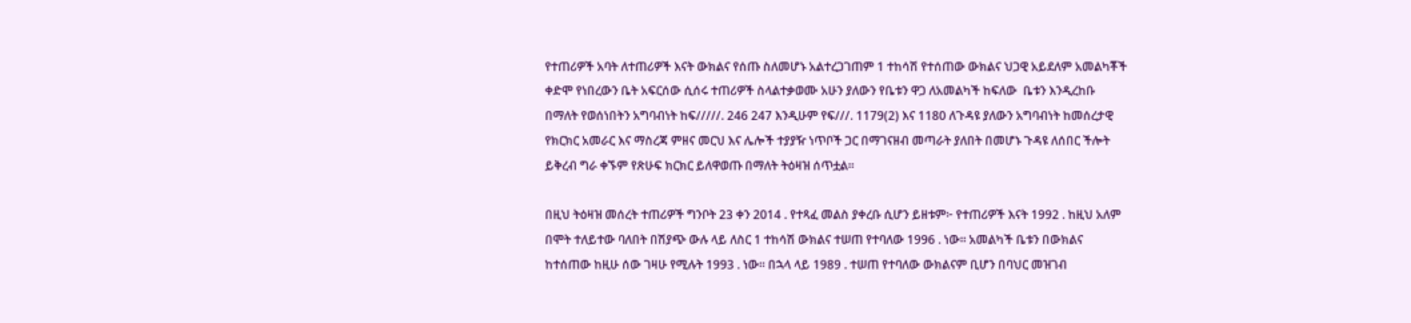የተጠሪዎች አባት ለተጠሪዎች እናት ውክልና የሰጡ ስለመሆኑ አልተረጋገጠም 1 ተከሳሽ የተሰጠው ውክልና ህጋዊ አይደለም አመልካቾች ቀድሞ የነበረውን ቤት አፍርሰው ሲሰሩ ተጠሪዎች ስላልተቃወሙ አሁን ያለውን የቤቱን ዋጋ ለአመልካች ከፍለው  ቤቱን እንዲረከቡ በማለት የወሰነበትን አግባብነት ከፍ/////. 246 247 እንዲሁም የፍ///. 1179(2) እና 1180 ለጉዳዩ ያለውን አግባብነት ከመሰረታዊ የክርክር አመራር እና ማስረጃ ምዘና መርህ እና ሌሎች ተያያዥ ነጥቦች ጋር በማገናዘብ መጣራት ያለበት በመሆኑ ጉዳዩ ለሰበር ችሎት ይቅረብ ግራ ቀኙም የጽሁፍ ክርክር ይለዋወጡ በማለት ትዕዛዝ ሰጥቷል፡፡

በዚህ ትዕዛዝ መሰረት ተጠሪዎች ግንቦት 23 ቀን 2014 . የተጻፈ መልስ ያቀረቡ ሲሆን ይዘቱም፦ የተጠሪዎች እናት 1992 . ከዚህ አለም በሞት ተለይተው ባለበት በሽያጭ ውሉ ላይ ለስር 1 ተከሳሽ ውክልና ተሠጠ የተባለው 1996 . ነው፡፡ አመልካች ቤቱን በውክልና ከተሰጠው ከዚሁ ሰው ገዛሁ የሚሉት 1993 . ነው፡፡ በኋላ ላይ 1989 . ተሠጠ የተባለው ውክልናም ቢሆን በባህር መዝገብ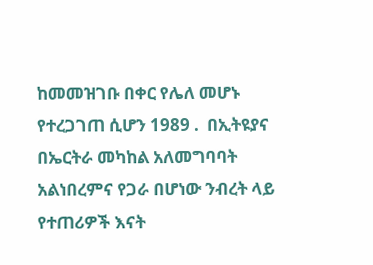ከመመዝገቡ በቀር የሌለ መሆኑ የተረጋገጠ ሲሆን 1989 .  በኢትዩያና በኤርትራ መካከል አለመግባባት አልነበረምና የጋራ በሆነው ንብረት ላይ የተጠሪዎች እናት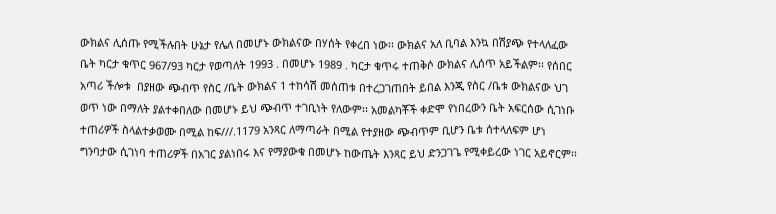ውክልና ሊሰጡ የሚችሉበት ሁኔታ የሌለ በመሆኑ ውክልናው በሃሰት የቀረበ ነው፡፡ ውክልና አለ ቢባል እንኳ በሽያጭ የተላለፈው ቤት ካርታ ቁጥር 967/93 ካርታ የወጣለት 1993 . በመሆኑ 1989 . ካርታ ቁጥሩ ተጠቅሶ ውክልና ሊሰጥ አይችልም፡፡ የሰበር አጣሪ ችሎቱ  በያዘው ጭብጥ የስር /ቤት ውክልና 1 ተከሳሽ መሰጠቱ በተረጋገጠበት ይበል እንጂ የስር /ቤቱ ውክልናው ህገ ወጥ ነው በማለት ያልተቀበለው በመሆኑ ይህ ጭብጥ ተገቢነት የለውም፡፡ አመልካቾች ቀድሞ የነበረውን ቤት አፍርሰው ሲገነቡ ተጠሪዎች ስላልተቃወሙ በሚል ከፍ///.1179 አንጻር ለማጣራት በሚል የተያዘው ጭብጥም ቢሆን ቤቱ ሰተላለፍም ሆነ ግንባታው ሲገነባ ተጠሪዎች በአገር ያልነበሩ እና የማያውቁ በመሆኑ ከውጤት እንጻር ይህ ድንጋገጌ የሚቀይረው ነገር አይኖርም፡፡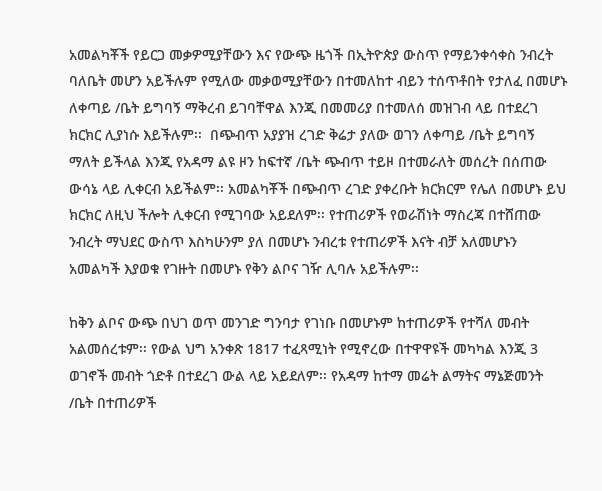አመልካቾች የይርጋ መቃዎሚያቸውን እና የውጭ ዜጎች በኢትዮጵያ ውስጥ የማይንቀሳቀስ ንብረት ባለቤት መሆን አይችሉም የሚለው መቃወሚያቸውን በተመለከተ ብይን ተሰጥቶበት የታለፈ በመሆኑ  ለቀጣይ /ቤት ይግባኝ ማቅረብ ይገባቸዋል እንጂ በመመሪያ በተመለሰ መዝገብ ላይ በተደረገ ክርክር ሊያነሱ እይችሉም፡፡  በጭብጥ አያያዝ ረገድ ቅሬታ ያለው ወገን ለቀጣይ /ቤት ይግባኝ ማለት ይችላል እንጂ የአዳማ ልዩ ዞን ከፍተኛ /ቤት ጭብጥ ተይዞ በተመራለት መሰረት በሰጠው ውሳኔ ላይ ሊቀርብ አይችልም፡፡ አመልካቾች በጭብጥ ረገድ ያቀረቡት ክርክርም የሌለ በመሆኑ ይህ ክርክር ለዚህ ችሎት ሊቀርብ የሚገባው አይደለም፡፡ የተጠሪዎች የወራሽነት ማስረጃ በተሸጠው ንብረት ማህደር ውስጥ እስካሁንም ያለ በመሆኑ ንብረቱ የተጠሪዎች እናት ብቻ አለመሆኑን አመልካች እያወቁ የገዙት በመሆኑ የቅን ልቦና ገዥ ሊባሉ አይችሉም፡፡

ከቅን ልቦና ውጭ በህገ ወጥ መንገድ ግንባታ የገነቡ በመሆኑም ከተጠሪዎች የተሻለ መብት አልመሰረቱም፡፡ የውል ህግ አንቀጽ 1817 ተፈጻሚነት የሚኖረው በተዋዋዩች መካካል እንጂ 3 ወገኖች መብት ጎድቶ በተደረገ ውል ላይ አይደለም፡፡ የአዳማ ከተማ መሬት ልማትና ማኔጅመንት /ቤት በተጠሪዎች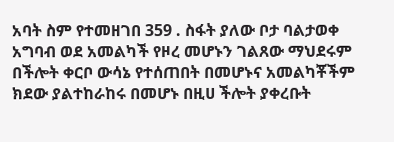አባት ስም የተመዘገበ 359 . ስፋት ያለው ቦታ ባልታወቀ አግባብ ወደ አመልካች የዞረ መሆኑን ገልጸው ማህደሩም በችሎት ቀርቦ ውሳኔ የተሰጠበት በመሆኑና አመልካቾችም ክደው ያልተከራከሩ በመሆኑ በዚሀ ችሎት ያቀረቡት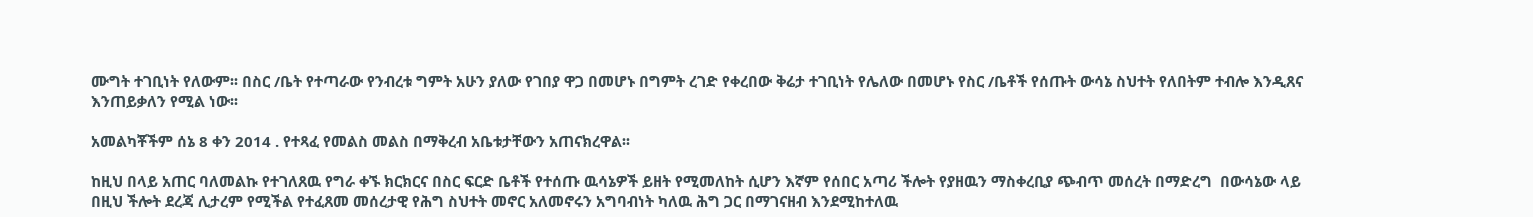ሙግት ተገቢነት የለውም፡፡ በስር /ቤት የተጣራው የንብረቱ ግምት አሁን ያለው የገበያ ዋጋ በመሆኑ በግምት ረገድ የቀረበው ቅሬታ ተገቢነት የሌለው በመሆኑ የስር /ቤቶች የሰጡት ውሳኔ ስህተት የለበትም ተብሎ እንዲጸና እንጠይቃለን የሚል ነው፡፡

አመልካቾችም ሰኔ 8 ቀን 2014 . የተጻፈ የመልስ መልስ በማቅረብ አቤቱታቸውን አጠናክረዋል፡፡

ከዚህ በላይ አጠር ባለመልኩ የተገለጸዉ የግራ ቀኙ ክርክርና በስር ፍርድ ቤቶች የተሰጡ ዉሳኔዎች ይዘት የሚመለከት ሲሆን እኛም የሰበር አጣሪ ችሎት የያዘዉን ማስቀረቢያ ጭብጥ መሰረት በማድረግ  በውሳኔው ላይ በዚህ ችሎት ደረጃ ሊታረም የሚችል የተፈጸመ መሰረታዊ የሕግ ስህተት መኖር አለመኖሩን አግባብነት ካለዉ ሕግ ጋር በማገናዘብ እንደሚከተለዉ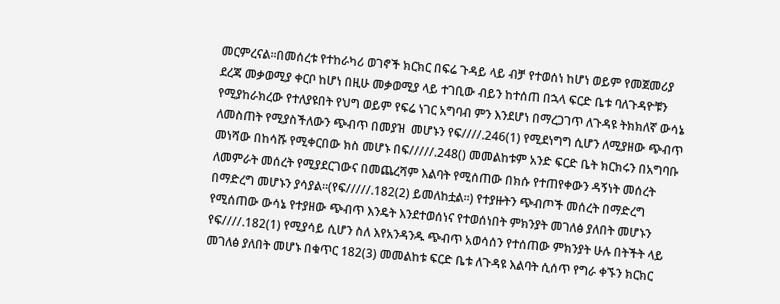መርምረናል፡፡በመሰረቱ የተከራካሪ ወገኖች ክርክር በፍሬ ጉዳይ ላይ ብቻ የተወሰነ ከሆነ ወይም የመጀመሪያ ደረጃ መቃወሚያ ቀርቦ ከሆነ በዚሁ መቃወሚያ ላይ ተገቢው ብይን ከተሰጠ በኋላ ፍርድ ቤቱ ባለጉዳዮቹን የሚያከራክረው የተለያዩበት የህግ ወይም የፍሬ ነገር አግባብ ምን እንደሆነ በማረጋገጥ ለጉዳዩ ትክክለኛ ውሳኔ ለመስጠት የሚያስችለውን ጭብጥ በመያዝ  መሆኑን የፍ////.246(1) የሚደነግግ ሲሆን ለሚያዘው ጭብጥ መነሻው በከሳሹ የሚቀርበው ክስ መሆኑ በፍ/////.248() መመልከቱም አንድ ፍርድ ቤት ክርክሩን በአግባቡ ለመምራት መሰረት የሚያደርገውና በመጨረሻም እልባት የሚሰጠው በክሱ የተጠየቀውን ዳኝነት መሰረት በማድረግ መሆኑን ያሳያል፡፡(የፍ/////.182(2) ይመለከቷል፡፡) የተያዙትን ጭብጦች መሰረት በማድረግ የሚሰጠው ውሳኔ የተያዘው ጭብጥ እንዴት እንደተወሰነና የተወሰነበት ምክንያት መገለፅ ያለበት መሆኑን  የፍ////.182(1) የሚያሳይ ሲሆን ስለ እየአንዳንዱ ጭብጥ አወሳሰን የተሰጠው ምክንያት ሁሉ በትችት ላይ መገለፅ ያለበት መሆኑ በቁጥር 182(3) መመልከቱ ፍርድ ቤቱ ለጉዳዩ እልባት ሲሰጥ የግራ ቀኙን ክርክር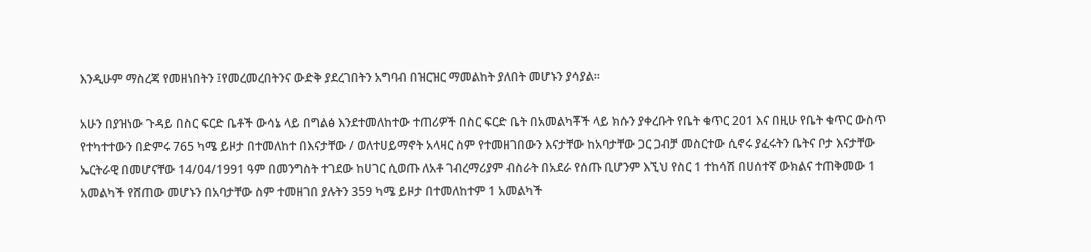እንዲሁም ማስረጃ የመዘነበትን ፤የመረመረበትንና ውድቅ ያደረገበትን አግባብ በዝርዝር ማመልከት ያለበት መሆኑን ያሳያል፡፡

አሁን በያዝነው ጉዳይ በስር ፍርድ ቤቶች ውሳኔ ላይ በግልፅ እንደተመለከተው ተጠሪዎች በስር ፍርድ ቤት በአመልካቾች ላይ ክሱን ያቀረቡት የቤት ቁጥር 201 እና በዚሁ የቤት ቁጥር ውስጥ የተካተተውን በድምሩ 765 ካሜ ይዞታ በተመለከተ በእናታቸው / ወለተሀይማኖት አላዛር ስም የተመዘገበውን እናታቸው ከአባታቸው ጋር ጋብቻ መስርተው ሲኖሩ ያፈሩትን ቤትና ቦታ እናታቸው ኤርትራዊ በመሆናቸው 14/04/1991 ዓም በመንግስት ተገደው ከሀገር ሲወጡ ለአቶ ገብረማሪያም ብስራት በአደራ የሰጡ ቢሆንም እኚህ የስር 1 ተከሳሽ በሀሰተኛ ውክልና ተጠቅመው 1 አመልካች የሸጠው መሆኑን በአባታቸው ስም ተመዘገበ ያሉትን 359 ካሜ ይዞታ በተመለከተም 1 አመልካች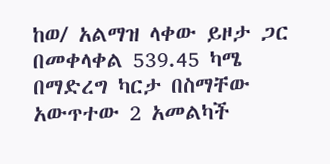ከወ/ አልማዝ ላቀው ይዞታ ጋር በመቀላቀል 539.45 ካሜ በማድረግ ካርታ በስማቸው አውጥተው 2 አመልካች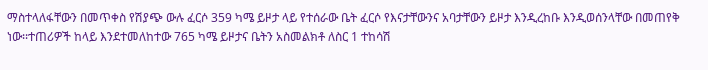ማስተላለፋቸውን በመጥቀስ የሽያጭ ውሉ ፈርሶ 359 ካሜ ይዞታ ላይ የተሰራው ቤት ፈርሶ የእናታቸውንና አባታቸውን ይዞታ እንዲረከቡ እንዲወሰንላቸው በመጠየቅ ነው፡፡ተጠሪዎች ከላይ እንደተመለከተው 765 ካሜ ይዞታና ቤትን አስመልክቶ ለስር 1 ተከሳሽ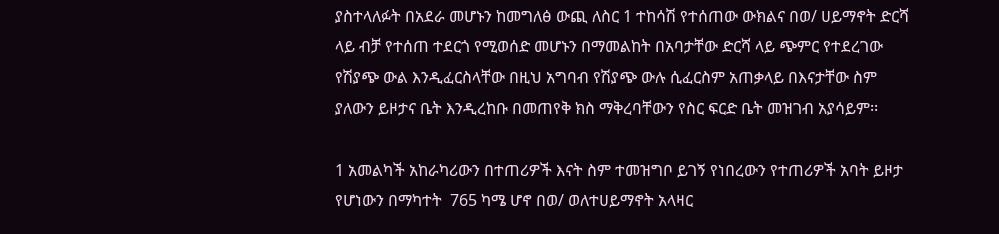ያስተላለፉት በአደራ መሆኑን ከመግለፅ ውጪ ለስር 1 ተከሳሽ የተሰጠው ውክልና በወ/ ሀይማኖት ድርሻ ላይ ብቻ የተሰጠ ተደርጎ የሚወሰድ መሆኑን በማመልከት በአባታቸው ድርሻ ላይ ጭምር የተደረገው የሽያጭ ውል እንዲፈርስላቸው በዚህ አግባብ የሽያጭ ውሉ ሲፈርስም አጠቃላይ በእናታቸው ስም ያለውን ይዞታና ቤት እንዲረከቡ በመጠየቅ ክስ ማቅረባቸውን የስር ፍርድ ቤት መዝገብ አያሳይም፡፡

1 አመልካች አከራካሪውን በተጠሪዎች እናት ስም ተመዝግቦ ይገኝ የነበረውን የተጠሪዎች አባት ይዞታ የሆነውን በማካተት  765 ካሜ ሆኖ በወ/ ወለተሀይማኖት አላዛር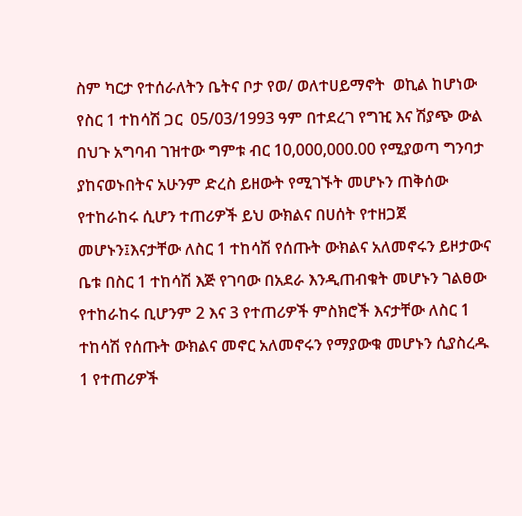ስም ካርታ የተሰራለትን ቤትና ቦታ የወ/ ወለተሀይማኖት  ወኪል ከሆነው የስር 1 ተከሳሽ ጋር  05/03/1993 ዓም በተደረገ የግዢ እና ሽያጭ ውል በህጉ አግባብ ገዝተው ግምቱ ብር 10,000,000.00 የሚያወጣ ግንባታ ያከናወኑበትና አሁንም ድረስ ይዘውት የሚገኙት መሆኑን ጠቅሰው የተከራከሩ ሲሆን ተጠሪዎች ይህ ውክልና በሀሰት የተዘጋጀ መሆኑን፤እናታቸው ለስር 1 ተከሳሽ የሰጡት ውክልና አለመኖሩን ይዞታውና ቤቱ በስር 1 ተከሳሽ እጅ የገባው በአደራ እንዲጠብቁት መሆኑን ገልፀው የተከራከሩ ቢሆንም 2 እና 3 የተጠሪዎች ምስክሮች እናታቸው ለስር 1 ተከሳሽ የሰጡት ውክልና መኖር አለመኖሩን የማያውቁ መሆኑን ሲያስረዱ 1 የተጠሪዎች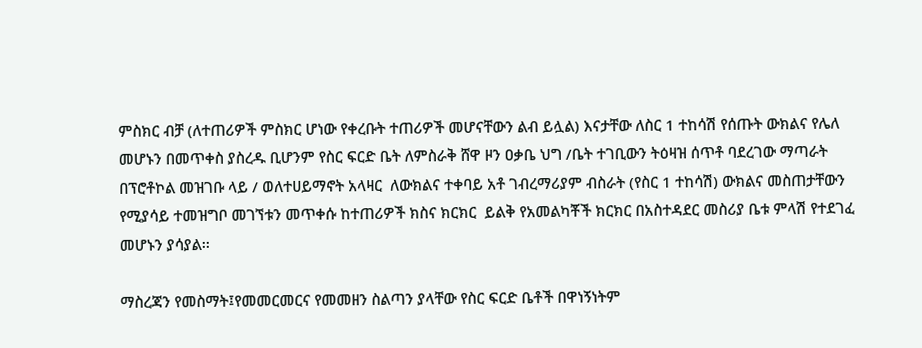ምስክር ብቻ (ለተጠሪዎች ምስክር ሆነው የቀረቡት ተጠሪዎች መሆናቸውን ልብ ይሏል) እናታቸው ለስር 1 ተከሳሽ የሰጡት ውክልና የሌለ መሆኑን በመጥቀስ ያስረዱ ቢሆንም የስር ፍርድ ቤት ለምስራቅ ሸዋ ዞን ዐቃቤ ህግ /ቤት ተገቢውን ትዕዛዝ ሰጥቶ ባደረገው ማጣራት በፕሮቶኮል መዝገቡ ላይ / ወለተሀይማኖት አላዛር  ለውክልና ተቀባይ አቶ ገብረማሪያም ብስራት (የስር 1 ተከሳሽ) ውክልና መስጠታቸውን የሚያሳይ ተመዝግቦ መገኘቱን መጥቀሱ ከተጠሪዎች ክስና ክርክር  ይልቅ የአመልካቾች ክርክር በአስተዳደር መስሪያ ቤቱ ምላሽ የተደገፈ መሆኑን ያሳያል፡፡

ማስረጃን የመስማት፤የመመርመርና የመመዘን ስልጣን ያላቸው የስር ፍርድ ቤቶች በዋነኝነትም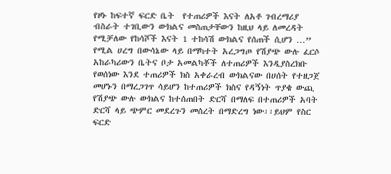የዞኑ ከፍተኛ ፍርድ ቤት  የተጠሪዎች እናት ለአቶ ገብረማሪያ ብስራት ተገቢውን ውክልና መስጠታቸውን ከዚህ ላይ ለመረዳት የሚቻለው የከሳሾች እናት 1 ተከሳሽ ውክልና የሰጠች ሲሆን …” የሚል ሀረግ በውሳኔው ላይ በማካተት አረጋግጦ የሽያጭ ውሉ ፈርሶ አከራካሪውን ቤትና ቦታ አመልካቾች ለተጠሪዎች እንዲያስረክቡ የወሰነው እንደ ተጠሪዎች ክስ አቀራረብ ውክልናው በሀሰት የተዘጋጀ መሆኑን በማረጋገጥ ሳይሆን ከተጠሪዎች ክስና የዳኝነት ጥያቄ ውጪ የሽያጭ ውሉ ውክልና ከተሰጠበት ድርሻ በማለፍ በተጠሪዎች አባት ድርሻ ላይ ጭምር መደረጉን መሰረት በማድረግ ነው፡፡ይህም የስር ፍርድ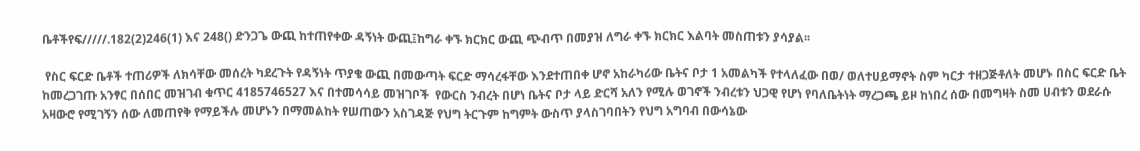ቤቶችየፍ/////.182(2)246(1) እና 248() ድንጋጌ ውጪ ከተጠየቀው ዳኝነት ውጪ፤ከግራ ቀኙ ክርክር ውጪ ጭብጥ በመያዝ ለግራ ቀኙ ክርክር እልባት መስጠቱን ያሳያል፡፡

 የስር ፍርድ ቤቶች ተጠሪዎች ለክሳቸው መሰረት ካደረጉት የዳኝነት ጥያቄ ውጪ በመውጣት ፍርድ ማሳረፋቸው እንደተጠበቀ ሆኖ አከራካሪው ቤትና ቦታ 1 አመልካች የተላለፈው በወ/ ወለተሀይማኖት ስም ካርታ ተዘጋጅቶለት መሆኑ በስር ፍርድ ቤት ከመረጋገጡ አንፃር በሰበር መዝገብ ቁጥር 4185746527 እና በተመሳሳይ መዝገቦች  የውርስ ንብረት በሆነ ቤትና ቦታ ላይ ድርሻ አለን የሚሉ ወገኖች ንብረቱን ህጋዊ የሆነ የባለቤትነት ማረጋጫ ይዞ ከነበረ ሰው በመግዛት ስመ ሀብቱን ወደራሱ አዛውሮ የሚገኝን ሰው ለመጠየቅ የማይችሉ መሆኑን በማመልከት የሠጠውን አስገዳጅ የህግ ትርጉም ከግምት ውስጥ ያላስገባበትን የህግ አግባብ በውሳኔው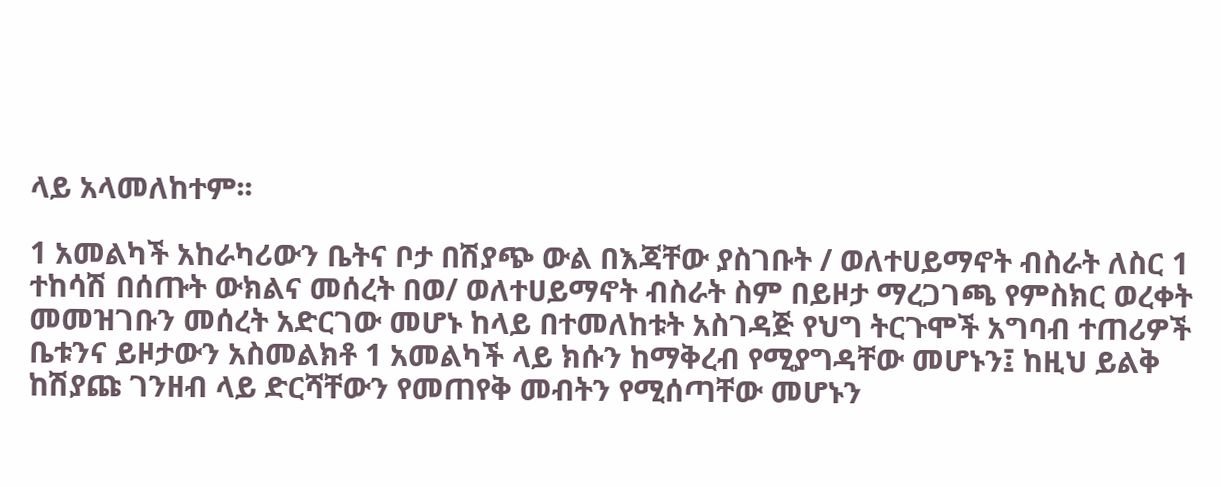ላይ አላመለከተም፡፡

1 አመልካች አከራካሪውን ቤትና ቦታ በሽያጭ ውል በእጃቸው ያስገቡት / ወለተሀይማኖት ብስራት ለስር 1 ተከሳሽ በሰጡት ውክልና መሰረት በወ/ ወለተሀይማኖት ብስራት ስም በይዞታ ማረጋገጫ የምስክር ወረቀት መመዝገቡን መሰረት አድርገው መሆኑ ከላይ በተመለከቱት አስገዳጅ የህግ ትርጉሞች አግባብ ተጠሪዎች ቤቱንና ይዞታውን አስመልክቶ 1 አመልካች ላይ ክሱን ከማቅረብ የሚያግዳቸው መሆኑን፤ ከዚህ ይልቅ ከሽያጩ ገንዘብ ላይ ድርሻቸውን የመጠየቅ መብትን የሚሰጣቸው መሆኑን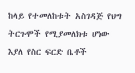ከላይ የተመለከቱት አስገዳጅ የህግ ትርጉሞች የሚያመለክቱ ሆነው እያለ የስር ፍርድ ቤቶች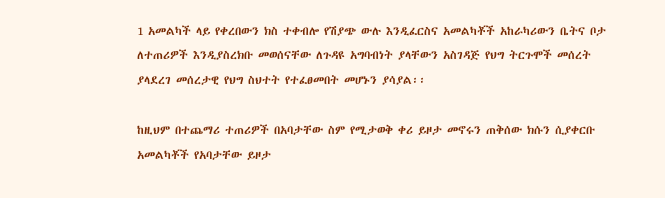1 አመልካች ላይ የቀረበውን ክስ ተቀብሎ የሽያጭ ውሉ እንዲፈርስና አመልካቾች አከራካሪውን ቤትና ቦታ ለተጠሪዎች እንዲያስረክቡ መወሰናቸው ለጉዳዩ አግባብነት ያላቸውን አስገዳጅ የህግ ትርጉሞች መሰረት ያላደረገ መሰረታዊ የህግ ስህተት የተፈፀመበት መሆኑን ያሳያል፡፡

ከዚህም በተጨማሪ ተጠሪዎች በአባታቸው ስም የሚታወቅ ቀሪ ይዞታ መኖሩን ጠቅሰው ክሱን ሲያቀርቡ አመልካቾች የአባታቸው ይዞታ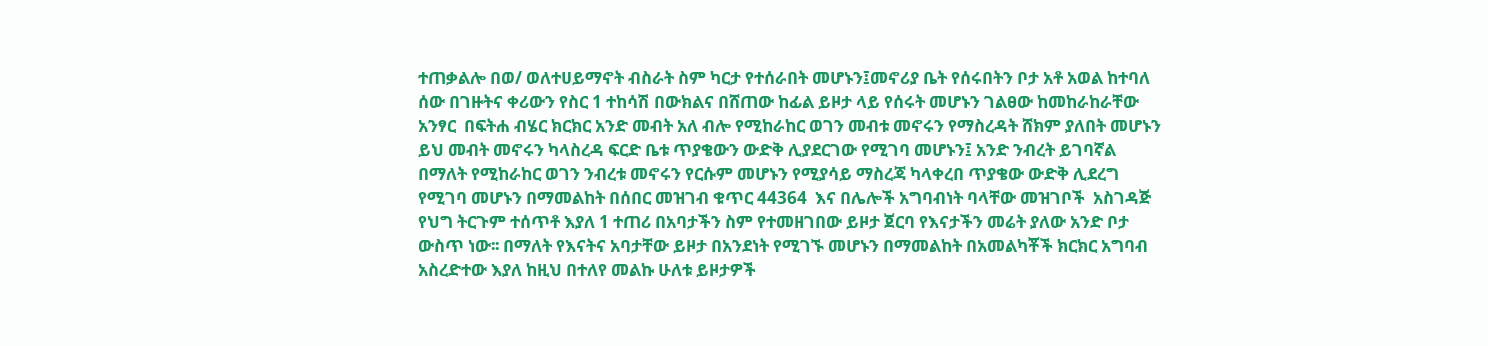ተጠቃልሎ በወ/ ወለተሀይማኖት ብስራት ስም ካርታ የተሰራበት መሆኑን፤መኖሪያ ቤት የሰሩበትን ቦታ አቶ አወል ከተባለ ሰው በገዙትና ቀሪውን የስር 1 ተከሳሽ በውክልና በሸጠው ከፊል ይዞታ ላይ የሰሩት መሆኑን ገልፀው ከመከራከራቸው አንፃር  በፍትሐ ብሄር ክርክር አንድ መብት አለ ብሎ የሚከራከር ወገን መብቱ መኖሩን የማስረዳት ሸክም ያለበት መሆኑን ይህ መብት መኖሩን ካላስረዳ ፍርድ ቤቱ ጥያቄውን ውድቅ ሊያደርገው የሚገባ መሆኑን፤ አንድ ንብረት ይገባኛል በማለት የሚከራከር ወገን ንብረቱ መኖሩን የርሱም መሆኑን የሚያሳይ ማስረጃ ካላቀረበ ጥያቄው ውድቅ ሊደረግ የሚገባ መሆኑን በማመልከት በሰበር መዝገብ ቁጥር 44364  እና በሌሎች አግባብነት ባላቸው መዝገቦች  አስገዳጅ የህግ ትርጉም ተሰጥቶ እያለ 1 ተጠሪ በአባታችን ስም የተመዘገበው ይዞታ ጀርባ የእናታችን መሬት ያለው አንድ ቦታ ውስጥ ነው፡፡ በማለት የእናትና አባታቸው ይዞታ በአንደነት የሚገኙ መሆኑን በማመልከት በአመልካቾች ክርክር አግባብ አስረድተው እያለ ከዚህ በተለየ መልኩ ሁለቱ ይዞታዎች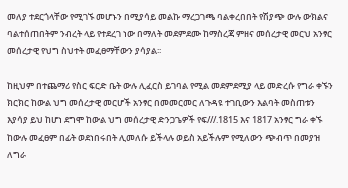መለያ ተደርጎላቸው የሚገኙ መሆኑን በሚያሳይ መልኩ ማረጋገጫ ባልቀረበበት የሽያጭ ውሉ ውክልና ባልተሰጠበትም ንብረት ላይ የተደረገ ነው በማለት መደምደሙ ከማስረጃ ምዘና መሰረታዊ መርህ አንፃር መሰረታዊ የህግ ስህተት መፈፀማቸውን ያሳያል፡፡

ከዚህም በተጨማሪ የስር ፍርድ ቤት ውሉ ሊፈርስ ይገባል የሚል መደምደሚያ ላይ መድረሱ የግራ ቀኙን ክርክር ከውል ህግ መሰረታዊ መርሆች አንፃር በመመርመር ለጉዳዩ ተገቢውን እልባት መስጠቱን እያሳያ ይህ ከሆነ ደግሞ ከውል ህግ መሰረታዊ ድንጋጌዎች የፍ///.1815 እና 1817 አንፃር ግራ ቀኙ ከውሉ መፈፀም በፊት ወደነበሩበት ሊመለሱ ይችላሉ ወይስ አይችሉም የሚለውን ጭብጥ በመያዝ ለግራ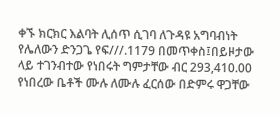ቀኙ ክርክር እልባት ሊሰጥ ሲገባ ለጉዳዩ አግባብነት የሌለውን ድንጋጌ የፍ///.1179 በመጥቀስ፤በይዞታው ላይ ተገንብተው የነበሩት ግምታቸው ብር 293,410.00 የነበረው ቤቶች ሙሉ ለሙሉ ፈርሰው በድምሩ ዋጋቸው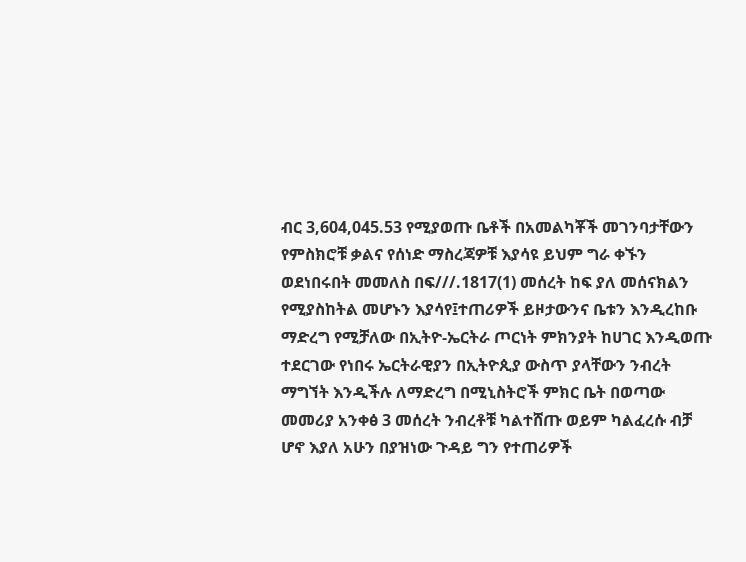ብር 3,604,045.53 የሚያወጡ ቤቶች በአመልካቾች መገንባታቸውን የምስክሮቹ ቃልና የሰነድ ማስረጃዎቹ እያሳዩ ይህም ግራ ቀኙን ወደነበሩበት መመለስ በፍ///.1817(1) መሰረት ከፍ ያለ መሰናክልን የሚያስከትል መሆኑን እያሳየ፤ተጠሪዎች ይዞታውንና ቤቱን እንዲረከቡ ማድረግ የሚቻለው በኢትዮ-ኤርትራ ጦርነት ምክንያት ከሀገር እንዲወጡ ተደርገው የነበሩ ኤርትራዊያን በኢትዮጲያ ውስጥ ያላቸውን ንብረት ማግኘት እንዲችሉ ለማድረግ በሚኒስትሮች ምክር ቤት በወጣው መመሪያ አንቀፅ 3 መሰረት ንብረቶቹ ካልተሸጡ ወይም ካልፈረሱ ብቻ ሆኖ እያለ አሁን በያዝነው ጉዳይ ግን የተጠሪዎች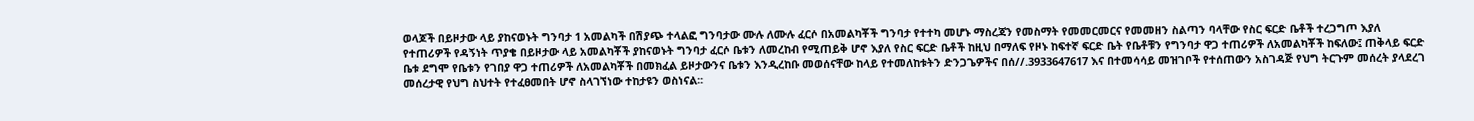ወላጆች በይዞታው ላይ ያከናወኑት ግንባታ 1 አመልካች በሽያጭ ተላልፎ ግንባታው ሙሉ ለሙሉ ፈርሶ በአመልካቾች ግንባታ የተተካ መሆኑ ማስረጃን የመስማት የመመርመርና የመመዘን ስልጣን ባላቸው የስር ፍርድ ቤቶች ተረጋግጦ እያለ  የተጠሪዎች የዳኝነት ጥያቄ በይዞታው ላይ አመልካቾች ያከናወኑት ግንባታ ፈርሶ ቤቱን ለመረከብ የሚጠይቅ ሆኖ እያለ የስር ፍርድ ቤቶች ከዚህ በማለፍ የዞኑ ከፍተኛ ፍርድ ቤት የቤቶቹን የግንባታ ዋጋ ተጠሪዎች ለአመልካቾች ከፍለው፤ ጠቅላይ ፍርድ ቤቱ ደግሞ የቤቱን የገበያ ዋጋ ተጠሪዎች ለአመልካቾች በመክፈል ይዞታውንና ቤቱን እንዲረከቡ መወሰናቸው ከላይ የተመለከቱትን ድንጋጌዎችና በሰ//.3933647617 እና በተመሳሳይ መዝገቦች የተሰጠውን አስገዳጅ የህግ ትርጉም መሰረት ያላደረገ መሰረታዊ የህግ ስህተት የተፈፀመበት ሆኖ ስላገኘነው ተከታዩን ወስነናል፡፡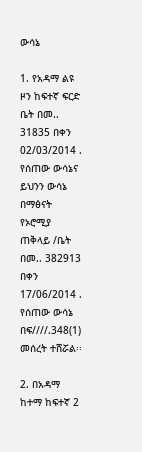ውሳኔ

1. የአዳማ ልዩ ዞን ከፍተኛ ፍርድ ቤት በመ.. 31835 በቀን 02/03/2014 . የሰጠው ውሳኔና ይህንን ውሳኔ በማፅናት የኦሮሚያ ጠቅላይ /ቤት በመ.. 382913 በቀን 17/06/2014 . የሰጠው ውሳኔ    በፍ////.348(1) መሰረት ተሸሯል፡፡

2. በአዳማ ከተማ ከፍተኛ 2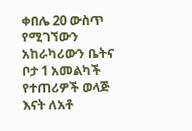ቀበሌ 20 ውስጥ የሚገኘውን አከራካሪውን ቤትና ቦታ 1 አመልካች የተጠሪዎች ወላጅ እናት ለአቶ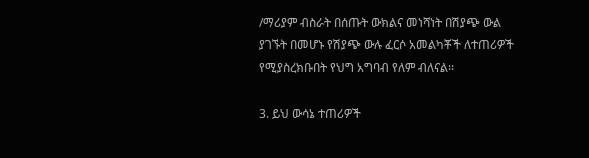/ማሪያም ብስራት በሰጡት ውክልና መነሻነት በሽያጭ ውል ያገኙት በመሆኑ የሽያጭ ውሉ ፈርሶ አመልካቾች ለተጠሪዎች የሚያስረክቡበት የህግ አግባብ የለም ብለናል፡፡

3. ይህ ውሳኔ ተጠሪዎች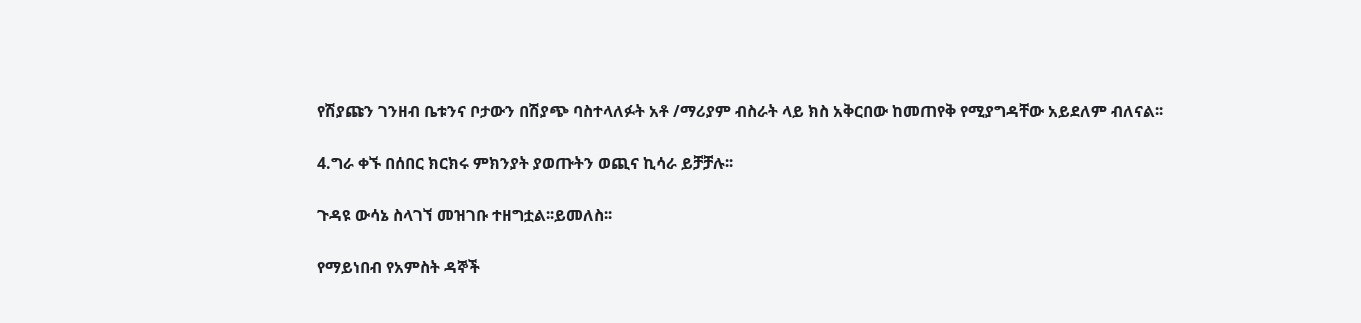የሽያጩን ገንዘብ ቤቱንና ቦታውን በሽያጭ ባስተላለፉት አቶ /ማሪያም ብስራት ላይ ክስ አቅርበው ከመጠየቅ የሚያግዳቸው አይደለም ብለናል፡፡

4.ግራ ቀኙ በሰበር ክርክሩ ምክንያት ያወጡትን ወጪና ኪሳራ ይቻቻሉ፡፡

ጉዳዩ ውሳኔ ስላገኘ መዝገቡ ተዘግቷል፡፡ይመለስ፡፡

የማይነበብ የአምስት ዳኞች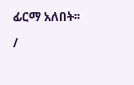ፊርማ አለበት፡፡

/